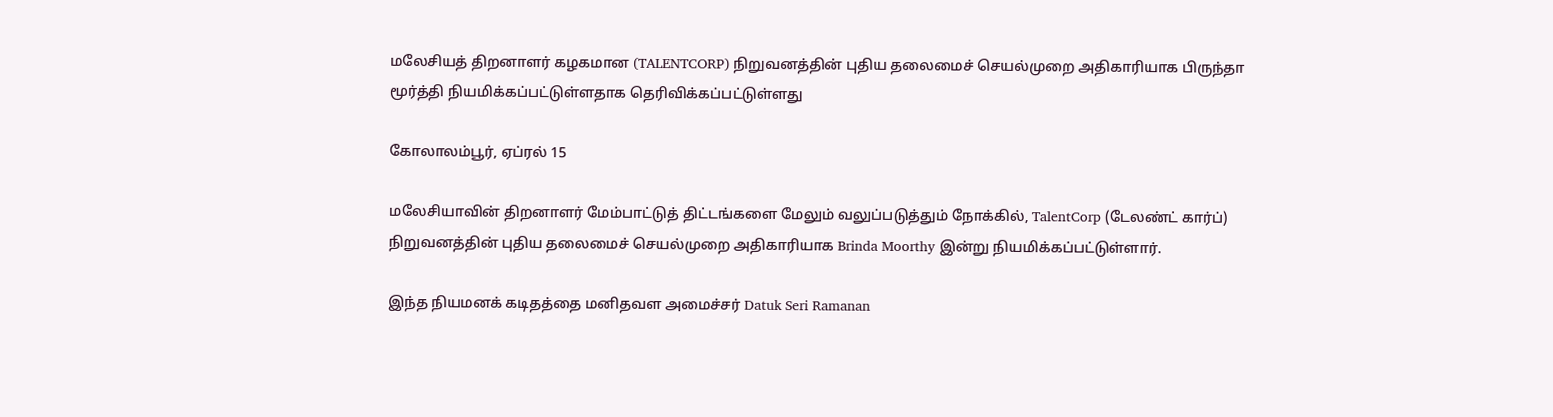மலேசியத் திறனாளர் கழகமான (TALENTCORP) நிறுவனத்தின் புதிய தலைமைச் செயல்முறை அதிகாரியாக பிருந்தா மூர்த்தி நியமிக்கப்பட்டுள்ளதாக தெரிவிக்கப்பட்டுள்ளது

கோலாலம்பூர், ஏப்ரல் 15

மலேசியாவின் திறனாளர் மேம்பாட்டுத் திட்டங்களை மேலும் வலுப்படுத்தும் நோக்கில், TalentCorp (டேலண்ட் கார்ப்) நிறுவனத்தின் புதிய தலைமைச் செயல்முறை அதிகாரியாக Brinda Moorthy இன்று நியமிக்கப்பட்டுள்ளார்.

இந்த நியமனக் கடிதத்தை மனிதவள அமைச்சர் Datuk Seri Ramanan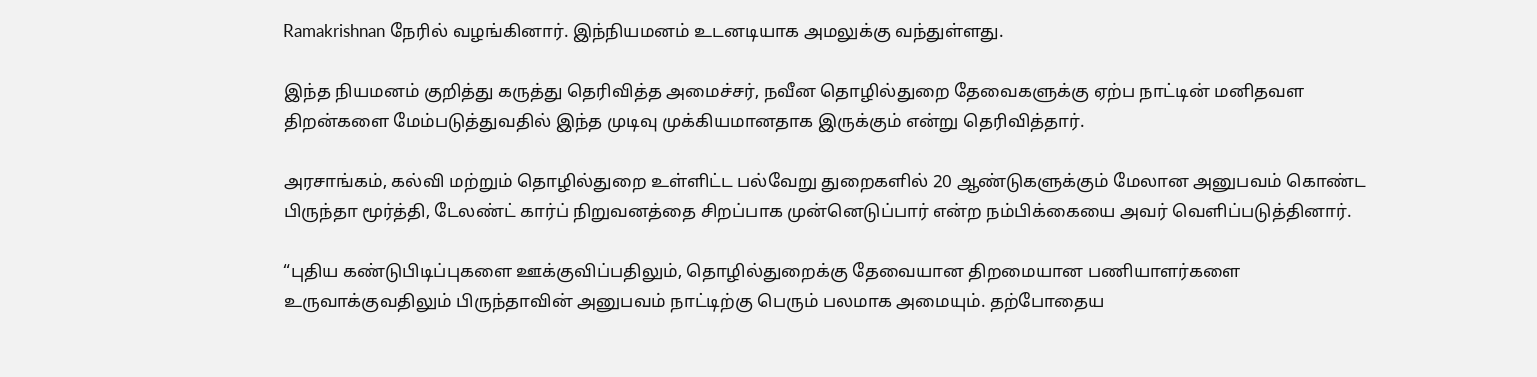Ramakrishnan நேரில் வழங்கினார். இந்நியமனம் உடனடியாக அமலுக்கு வந்துள்ளது.

இந்த நியமனம் குறித்து கருத்து தெரிவித்த அமைச்சர், நவீன தொழில்துறை தேவைகளுக்கு ஏற்ப நாட்டின் மனிதவள திறன்களை மேம்படுத்துவதில் இந்த முடிவு முக்கியமானதாக இருக்கும் என்று தெரிவித்தார்.

அரசாங்கம், கல்வி மற்றும் தொழில்துறை உள்ளிட்ட பல்வேறு துறைகளில் 20 ஆண்டுகளுக்கும் மேலான அனுபவம் கொண்ட பிருந்தா மூர்த்தி, டேலண்ட் கார்ப் நிறுவனத்தை சிறப்பாக முன்னெடுப்பார் என்ற நம்பிக்கையை அவர் வெளிப்படுத்தினார்.

“புதிய கண்டுபிடிப்புகளை ஊக்குவிப்பதிலும், தொழில்துறைக்கு தேவையான திறமையான பணியாளர்களை உருவாக்குவதிலும் பிருந்தாவின் அனுபவம் நாட்டிற்கு பெரும் பலமாக அமையும். தற்போதைய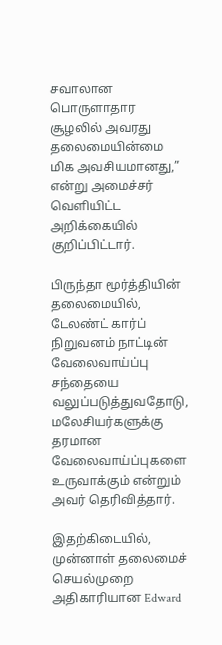சவாலான பொருளாதார சூழலில் அவரது தலைமையின்மை மிக அவசியமானது,” என்று அமைச்சர் வெளியிட்ட அறிக்கையில் குறிப்பிட்டார்.

பிருந்தா மூர்த்தியின் தலைமையில், டேலண்ட் கார்ப் நிறுவனம் நாட்டின் வேலைவாய்ப்பு சந்தையை வலுப்படுத்துவதோடு, மலேசியர்களுக்கு தரமான வேலைவாய்ப்புகளை உருவாக்கும் என்றும் அவர் தெரிவித்தார்.

இதற்கிடையில், முன்னாள் தலைமைச் செயல்முறை அதிகாரியான Edward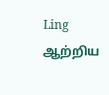Ling ஆற்றிய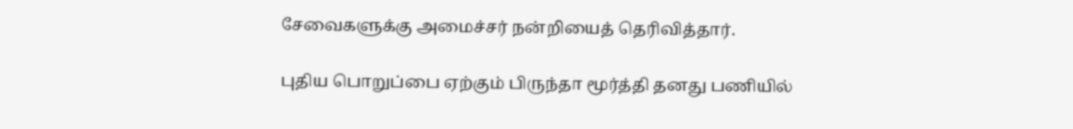சேவைகளுக்கு அமைச்சர் நன்றியைத் தெரிவித்தார்.

புதிய பொறுப்பை ஏற்கும் பிருந்தா மூர்த்தி தனது பணியில்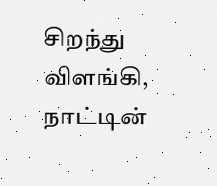சிறந்து விளங்கி, நாட்டின்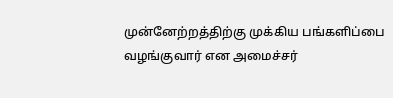முன்னேற்றத்திற்கு முக்கிய பங்களிப்பை வழங்குவார் என அமைச்சர்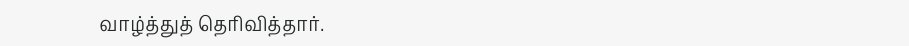வாழ்த்துத் தெரிவித்தார்.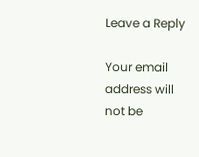Leave a Reply

Your email address will not be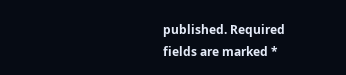published. Required fields are marked *